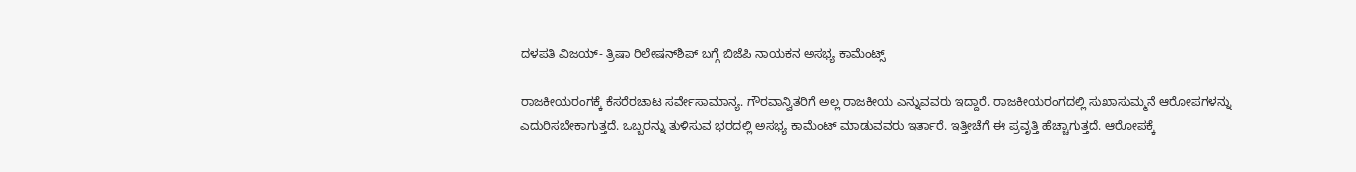ದಳಪತಿ ವಿಜಯ್- ತ್ರಿಷಾ ರಿಲೇಷನ್‌ಶಿಪ್ ಬಗ್ಗೆ ಬಿಜೆಪಿ ನಾಯಕನ ಅಸಭ್ಯ ಕಾಮೆಂಟ್ಸ್

ರಾಜಕೀಯರಂಗಕ್ಕೆ ಕೆಸರೆರಚಾಟ ಸರ್ವೇಸಾಮಾನ್ಯ. ಗೌರವಾನ್ವಿತರಿಗೆ ಅಲ್ಲ ರಾಜಕೀಯ ಎನ್ನುವವರು ಇದ್ದಾರೆ. ರಾಜಕೀಯರಂಗದಲ್ಲಿ ಸುಖಾಸುಮ್ಮನೆ ಆರೋಪಗಳನ್ನು ಎದುರಿಸಬೇಕಾಗುತ್ತದೆ. ಒಬ್ಬರನ್ನು ತುಳಿಸುವ ಭರದಲ್ಲಿ ಅಸಭ್ಯ ಕಾಮೆಂಟ್ ಮಾಡುವವರು ಇರ್ತಾರೆ. ಇತ್ತೀಚೆಗೆ ಈ ಪ್ರವೃತ್ತಿ ಹೆಚ್ಚಾಗುತ್ತದೆ. ಆರೋಪಕ್ಕೆ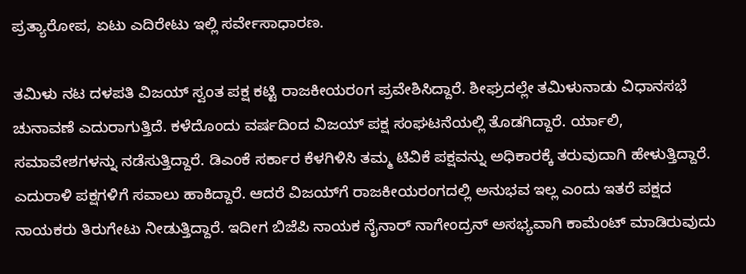ಪ್ರತ್ಯಾರೋಪ, ಏಟು ಎದಿರೇಟು ಇಲ್ಲಿ ಸರ್ವೇಸಾಧಾರಣ.

ತಮಿಳು ನಟ ದಳಪತಿ ವಿಜಯ್ ಸ್ವಂತ ಪಕ್ಷ ಕಟ್ಟಿ ರಾಜಕೀಯರಂಗ ಪ್ರವೇಶಿಸಿದ್ದಾರೆ. ಶೀಘ್ರದಲ್ಲೇ ತಮಿಳುನಾಡು ವಿಧಾನಸಭೆ ಚುನಾವಣೆ ಎದುರಾಗುತ್ತಿದೆ. ಕಳೆದೊಂದು ವರ್ಷದಿಂದ ವಿಜಯ್ ಪಕ್ಷ ಸಂಘಟನೆಯಲ್ಲಿ ತೊಡಗಿದ್ದಾರೆ. ರ್ಯಾಲಿ, ಸಮಾವೇಶಗಳನ್ನು ನಡೆಸುತ್ತಿದ್ದಾರೆ. ಡಿಎಂಕೆ ಸರ್ಕಾರ ಕೆಳಗಿಳಿಸಿ ತಮ್ಮ ಟಿವಿಕೆ ಪಕ್ಷವನ್ನು ಅಧಿಕಾರಕ್ಕೆ ತರುವುದಾಗಿ ಹೇಳುತ್ತಿದ್ದಾರೆ. ಎದುರಾಳಿ ಪಕ್ಷಗಳಿಗೆ ಸವಾಲು ಹಾಕಿದ್ದಾರೆ. ಆದರೆ ವಿಜಯ್‌ಗೆ ರಾಜಕೀಯರಂಗದಲ್ಲಿ ಅನುಭವ ಇಲ್ಲ ಎಂದು ಇತರೆ ಪಕ್ಷದ ನಾಯಕರು ತಿರುಗೇಟು ನೀಡುತ್ತಿದ್ದಾರೆ. ಇದೀಗ ಬಿಜೆಪಿ ನಾಯಕ ನೈನಾರ್ ನಾಗೇಂದ್ರನ್ ಅಸಭ್ಯವಾಗಿ ಕಾಮೆಂಟ್ ಮಾಡಿರುವುದು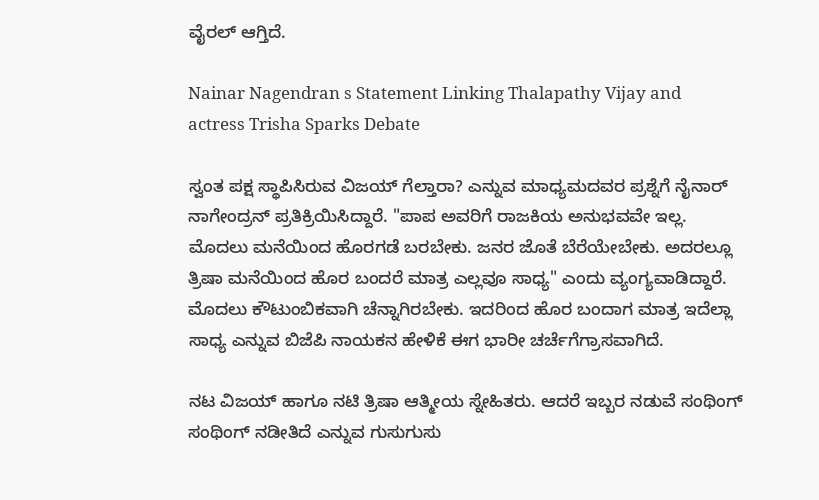ವೈರಲ್ ಆಗ್ತಿದೆ.

Nainar Nagendran s Statement Linking Thalapathy Vijay and actress Trisha Sparks Debate

ಸ್ವಂತ ಪಕ್ಷ ಸ್ಥಾಪಿಸಿರುವ ವಿಜಯ್ ಗೆಲ್ತಾರಾ? ಎನ್ನುವ ಮಾಧ್ಯಮದವರ ಪ್ರಶ್ನೆಗೆ ನೈನಾರ್ ನಾಗೇಂದ್ರನ್ ಪ್ರತಿಕ್ರಿಯಿಸಿದ್ದಾರೆ. "ಪಾಪ ಅವರಿಗೆ ರಾಜಕಿಯ ಅನುಭವವೇ ಇಲ್ಲ. ಮೊದಲು ಮನೆಯಿಂದ ಹೊರಗಡೆ ಬರಬೇಕು. ಜನರ ಜೊತೆ ಬೆರೆಯೇಬೇಕು. ಅದರಲ್ಲೂ ತ್ರಿಷಾ ಮನೆಯಿಂದ ಹೊರ ಬಂದರೆ ಮಾತ್ರ ಎಲ್ಲವೂ ಸಾಧ್ಯ" ಎಂದು ವ್ಯಂಗ್ಯವಾಡಿದ್ದಾರೆ. ಮೊದಲು ಕೌಟುಂಬಿಕವಾಗಿ ಚೆನ್ನಾಗಿರಬೇಕು. ಇದರಿಂದ ಹೊರ ಬಂದಾಗ ಮಾತ್ರ ಇದೆಲ್ಲಾ ಸಾಧ್ಯ ಎನ್ನುವ ಬಿಜೆಪಿ ನಾಯಕನ ಹೇಳಿಕೆ ಈಗ ಭಾರೀ ಚರ್ಚೆಗೆಗ್ರಾಸವಾಗಿದೆ.

ನಟ ವಿಜಯ್ ಹಾಗೂ ನಟಿ ತ್ರಿಷಾ ಆತ್ಮೀಯ ಸ್ನೇಹಿತರು. ಆದರೆ ಇಬ್ಬರ ನಡುವೆ ಸಂಥಿಂಗ್ ಸಂಥಿಂಗ್ ನಡೀತಿದೆ ಎನ್ನುವ ಗುಸುಗುಸು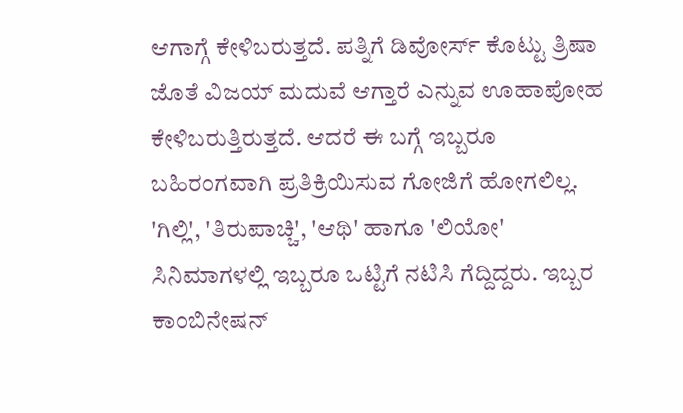ಆಗಾಗ್ಗೆ ಕೇಳಿಬರುತ್ತದೆ. ಪತ್ನಿಗೆ ಡಿವೋರ್ಸ್ ಕೊಟ್ಟು ತ್ರಿಷಾ ಜೊತೆ ವಿಜಯ್ ಮದುವೆ ಆಗ್ತಾರೆ ಎನ್ನುವ ಊಹಾಪೋಹ ಕೇಳಿಬರುತ್ತಿರುತ್ತದೆ. ಆದರೆ ಈ ಬಗ್ಗೆ ಇಬ್ಬರೂ ಬಹಿರಂಗವಾಗಿ ಪ್ರತಿಕ್ರಿಯಿಸುವ ಗೋಜಿಗೆ ಹೋಗಲಿಲ್ಲ. 'ಗಿಲ್ಲಿ', 'ತಿರುಪಾಚ್ಚಿ', 'ಆಥಿ' ಹಾಗೂ 'ಲಿಯೋ' ಸಿನಿಮಾಗಳಲ್ಲಿ ಇಬ್ಬರೂ ಒಟ್ಟಿಗೆ ನಟಿಸಿ ಗೆದ್ದಿದ್ದರು. ಇಬ್ಬರ ಕಾಂಬಿನೇಷನ್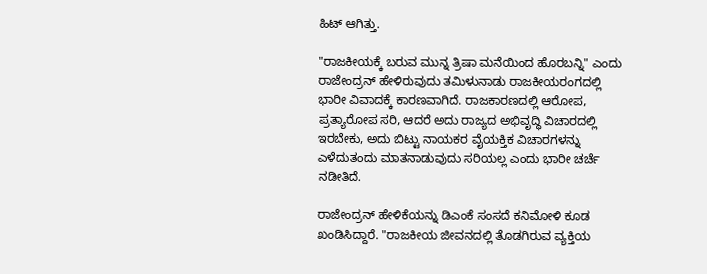ಹಿಟ್ ಆಗಿತ್ತು.

"ರಾಜಕೀಯಕ್ಕೆ ಬರುವ ಮುನ್ನ ತ್ರಿಷಾ ಮನೆಯಿಂದ ಹೊರಬನ್ನಿ" ಎಂದು ರಾಜೇಂದ್ರನ್ ಹೇಳಿರುವುದು ತಮಿಳುನಾಡು ರಾಜಕೀಯರಂಗದಲ್ಲಿ ಭಾರೀ ವಿವಾದಕ್ಕೆ ಕಾರಣವಾಗಿದೆ. ರಾಜಕಾರಣದಲ್ಲಿ ಆರೋಪ, ಪ್ರತ್ಯಾರೋಪ ಸರಿ, ಆದರೆ ಅದು ರಾಜ್ಯದ ಅಭಿವೃದ್ಧಿ ವಿಚಾರದಲ್ಲಿ ಇರಬೇಕು, ಅದು ಬಿಟ್ಟು ನಾಯಕರ ವೈಯಕ್ತಿಕ ವಿಚಾರಗಳನ್ನು ಎಳೆದುತಂದು ಮಾತನಾಡುವುದು ಸರಿಯಲ್ಲ ಎಂದು ಭಾರೀ ಚರ್ಚೆ ನಡೀತಿದೆ.

ರಾಜೇಂದ್ರನ್ ಹೇಳಿಕೆಯನ್ನು ಡಿಎಂಕೆ ಸಂಸದೆ ಕನಿಮೋಳಿ ಕೂಡ ಖಂಡಿಸಿದ್ದಾರೆ. "ರಾಜಕೀಯ ಜೀವನದಲ್ಲಿ ತೊಡಗಿರುವ ವ್ಯಕ್ತಿಯ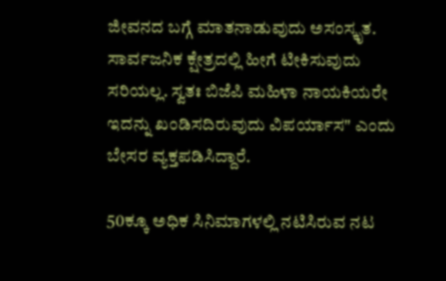ಜೀವನದ ಬಗ್ಗೆ ಮಾತನಾಡುವುದು ಅಸಂಸ್ಕೃತ. ಸಾರ್ವಜನಿಕ ಕ್ಷೇತ್ರದಲ್ಲಿ ಹೀಗೆ ಟೀಕಿಸುವುದು ಸರಿಯಲ್ಲ. ಸ್ವತಃ ಬಿಜೆಪಿ ಮಹಿಳಾ ನಾಯಕಿಯರೇ ಇದನ್ನು ಖಂಡಿಸದಿರುವುದು ವಿಪರ್ಯಾಸ" ಎಂದು ಬೇಸರ ವ್ಯಕ್ತಪಡಿಸಿದ್ದಾರೆ.

50ಕ್ಕೂ ಅಧಿಕ ಸಿನಿಮಾಗಳಲ್ಲಿ ನಟಿಸಿರುವ ನಟ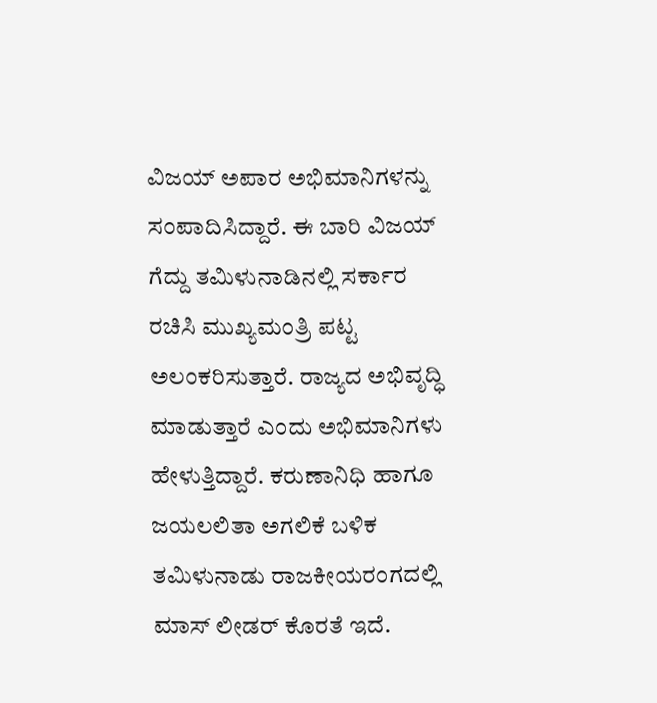ವಿಜಯ್ ಅಪಾರ ಅಭಿಮಾನಿಗಳನ್ನು ಸಂಪಾದಿಸಿದ್ದಾರೆ. ಈ ಬಾರಿ ವಿಜಯ್ ಗೆದ್ದು ತಮಿಳುನಾಡಿನಲ್ಲಿ ಸರ್ಕಾರ ರಚಿಸಿ ಮುಖ್ಯಮಂತ್ರಿ ಪಟ್ಟ ಅಲಂಕರಿಸುತ್ತಾರೆ. ರಾಜ್ಯದ ಅಭಿವೃದ್ಧಿ ಮಾಡುತ್ತಾರೆ ಎಂದು ಅಭಿಮಾನಿಗಳು ಹೇಳುತ್ತಿದ್ದಾರೆ. ಕರುಣಾನಿಧಿ ಹಾಗೂ ಜಯಲಲಿತಾ ಅಗಲಿಕೆ ಬಳಿಕ ತಮಿಳುನಾಡು ರಾಜಕೀಯರಂಗದಲ್ಲಿ ಮಾಸ್ ಲೀಡರ್ ಕೊರತೆ ಇದೆ.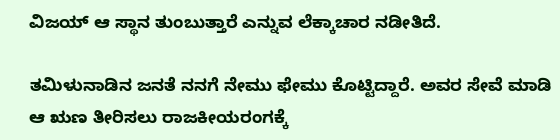ವಿಜಯ್ ಆ ಸ್ಥಾನ ತುಂಬುತ್ತಾರೆ ಎನ್ನುವ ಲೆಕ್ಕಾಚಾರ ನಡೀತಿದೆ.

ತಮಿಳುನಾಡಿನ ಜನತೆ ನನಗೆ ನೇಮು ಫೇಮು ಕೊಟ್ಟಿದ್ದಾರೆ. ಅವರ ಸೇವೆ ಮಾಡಿ ಆ ಋಣ ತೀರಿಸಲು ರಾಜಕೀಯರಂಗಕ್ಕೆ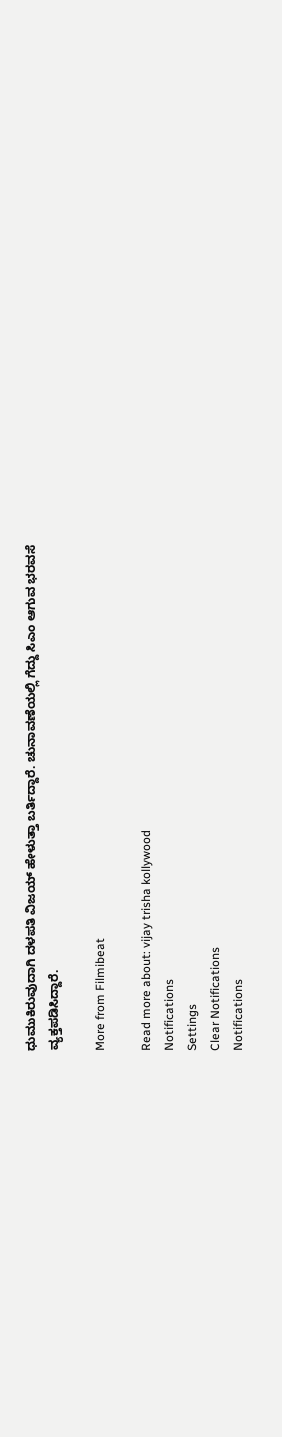ಧುಮುಕಿರುವುದಾಗಿ ದಳಪತಿ ವಿಜಯ್ ಹೇಳುತ್ತಾ ಬರ್ತಿದ್ದಾರೆ. ಚುನಾವಣೆಯಲ್ಲಿ ಗೆದ್ದು ಸಿಎಂ ಆಗುವ ಭರವಸೆ ವ್ಯಕ್ತಪಡಿಸಿದ್ದಾರೆ.

More from Filmibeat

Read more about: vijay trisha kollywood
Notifications
Settings
Clear Notifications
Notifications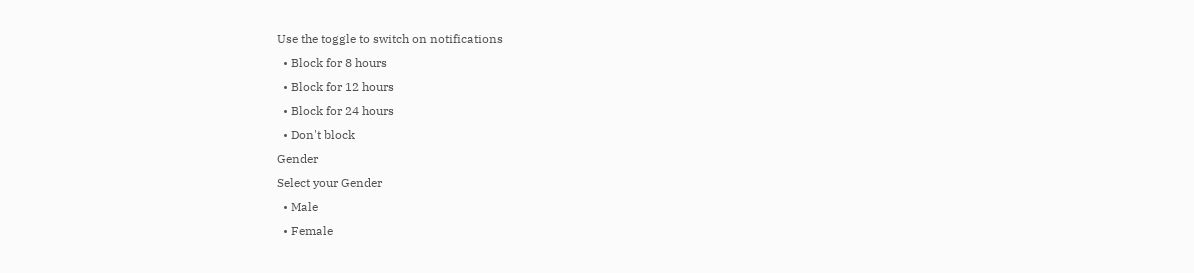Use the toggle to switch on notifications
  • Block for 8 hours
  • Block for 12 hours
  • Block for 24 hours
  • Don't block
Gender
Select your Gender
  • Male
  • Female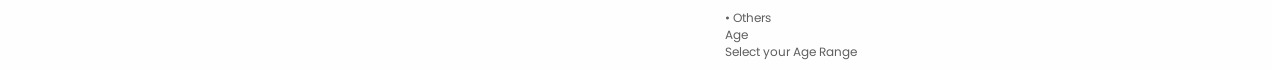• Others
Age
Select your Age Range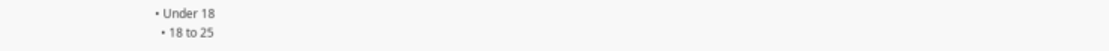• Under 18
  • 18 to 25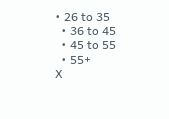• 26 to 35
  • 36 to 45
  • 45 to 55
  • 55+
X